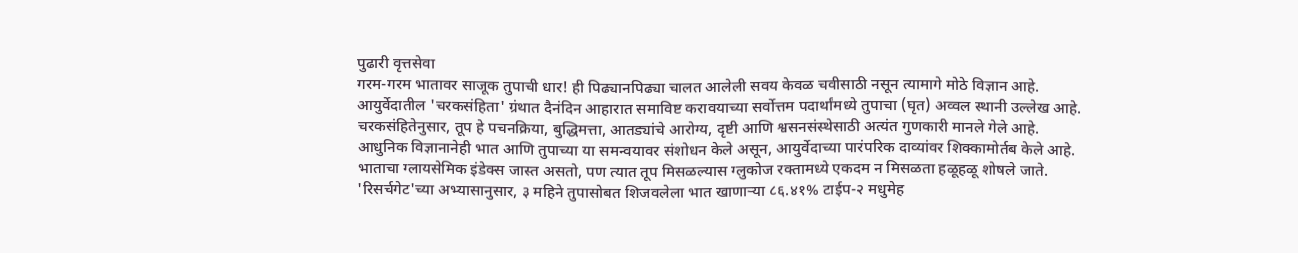पुढारी वृत्तसेवा
गरम-गरम भातावर साजूक तुपाची धार! ही पिढ्यानपिढ्या चालत आलेली सवय केवळ चवीसाठी नसून त्यामागे मोठे विज्ञान आहे.
आयुर्वेदातील 'चरकसंहिता' ग्रंथात दैनंदिन आहारात समाविष्ट करावयाच्या सर्वोत्तम पदार्थांमध्ये तुपाचा (घृत) अव्वल स्थानी उल्लेख आहे.
चरकसंहितेनुसार, तूप हे पचनक्रिया, बुद्धिमत्ता, आतड्यांचे आरोग्य, दृष्टी आणि श्वसनसंस्थेसाठी अत्यंत गुणकारी मानले गेले आहे.
आधुनिक विज्ञानानेही भात आणि तुपाच्या या समन्वयावर संशोधन केले असून, आयुर्वेदाच्या पारंपरिक दाव्यांवर शिक्कामोर्तब केले आहे.
भाताचा ग्लायसेमिक इंडेक्स जास्त असतो, पण त्यात तूप मिसळल्यास ग्लुकोज रक्तामध्ये एकदम न मिसळता हळूहळू शोषले जाते.
'रिसर्चगेट'च्या अभ्यासानुसार, ३ महिने तुपासोबत शिजवलेला भात खाणाऱ्या ८६.४१% टाईप-२ मधुमेह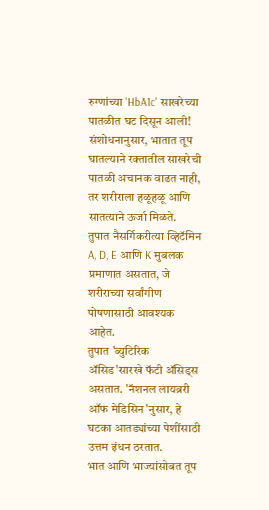रुग्णांच्या 'HbA1c' साखरेच्या पातळीत घट दिसून आली!
संशोधनानुसार, भातात तूप घातल्याने रक्तातील साखरेची पातळी अचानक वाढत नाही, तर शरीराला हळूहळू आणि सातत्याने ऊर्जा मिळते.
तुपात नैसर्गिकरीत्या व्हिटॅमिन A, D, E आणि K मुबलक प्रमाणात असतात, जे शरीराच्या सर्वांगीण पोषणासाठी आवश्यक आहेत.
तुपात 'ब्युटिरिक ॲसिड'सारखे फॅटी ॲसिड्स असतात. 'नॅशनल लायब्ररी ऑफ मेडिसिन'नुसार, हे घटका आतड्यांच्या पेशींसाठी उत्तम इंधन ठरतात.
भात आणि भाज्यांसोबत तूप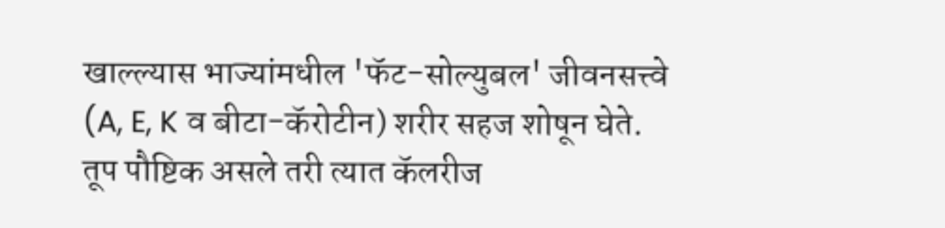खाल्ल्यास भाज्यांमधील 'फॅट-सोल्युबल' जीवनसत्त्वे (A, E, K व बीटा-कॅरोटीन) शरीर सहज शोषून घेते.
तूप पौष्टिक असले तरी त्यात कॅलरीज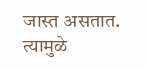जास्त असतात. त्यामुळे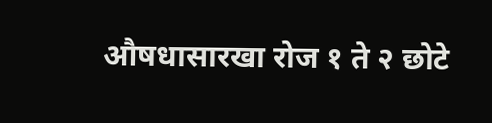औषधासारखा रोज १ ते २ छोटे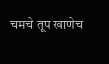चमचे तूप खाणेच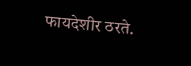फायदेशीर ठरते.